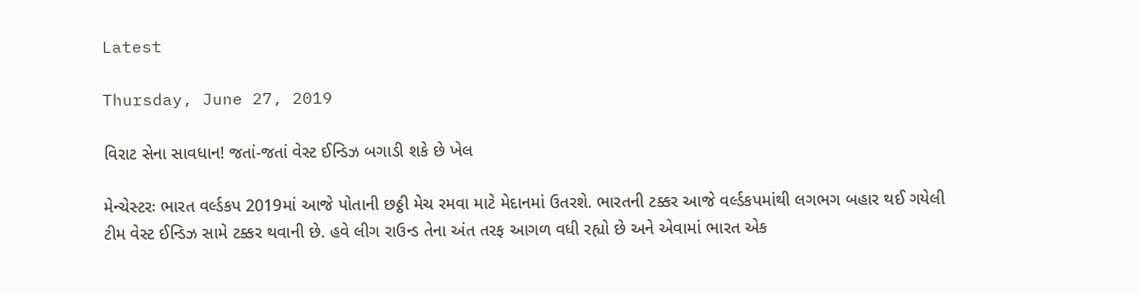Latest

Thursday, June 27, 2019

વિરાટ સેના સાવધાન! જતાં-જતાં વેસ્ટ ઈન્ડિઝ બગાડી શકે છે ખેલ

મેન્ચેસ્ટરઃ ભારત વર્લ્ડકપ 2019માં આજે પોતાની છઠ્ઠી મેચ રમવા માટે મેદાનમાં ઉતરશે. ભારતની ટક્કર આજે વર્લ્ડકપમાંથી લગભગ બહાર થઈ ગયેલી ટીમ વેસ્ટ ઈન્ડિઝ સામે ટક્કર થવાની છે. હવે લીગ રાઉન્ડ તેના અંત તરફ આગળ વધી રહ્યો છે અને એવામાં ભારત એક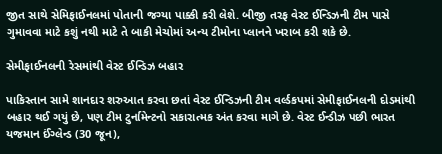જીત સાથે સેમિફાઈનલમાં પોતાની જગ્યા પાક્કી કરી લેશે. બીજી તરફ વેસ્ટ ઈન્ડિઝની ટીમ પાસે ગુમાવવા માટે કશું નથી માટે તે બાકી મેચોમાં અન્ય ટીમોના પ્લાનને ખરાબ કરી શકે છે.

સેમીફાઈનલની રેસમાંથી વેસ્ટ ઈન્ડિઝ બહાર

પાકિસ્તાન સામે શાનદાર શરુઆત કરવા છતાં વેસ્ટ ઈન્ડિઝની ટીમ વર્લ્ડકપમાં સેમીફાઈનલની દોડમાંથી બહાર થઈ ગયું છે, પણ ટીમ ટુર્નામેન્ટનો સકારાત્મક અંત કરવા માગે છે. વેસ્ટ ઈન્ડીઝ પછી ભારત યજમાન ઈંગ્લેન્ડ (30 જૂન),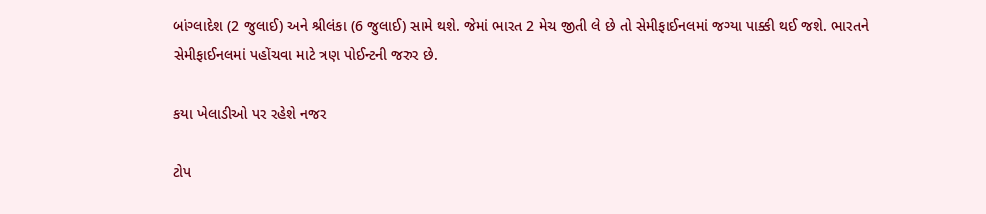બાંગ્લાદેશ (2 જુલાઈ) અને શ્રીલંકા (6 જુલાઈ) સામે થશે. જેમાં ભારત 2 મેચ જીતી લે છે તો સેમીફાઈનલમાં જગ્યા પાક્કી થઈ જશે. ભારતને સેમીફાઈનલમાં પહોંચવા માટે ત્રણ પોઈન્ટની જરુર છે.

કયા ખેલાડીઓ પર રહેશે નજર

ટોપ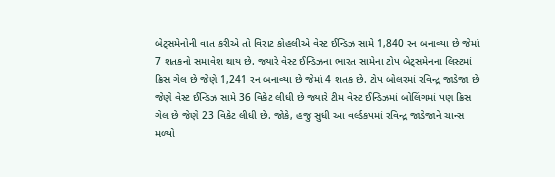બેટ્સમેનોની વાત કરીએ તો વિરાટ કોહલીએ વેસ્ટ ઈન્ડિઝ સામે 1,840 રન બનાવ્યા છે જેમાં 7 શતકનો સમાવેશ થાય છે. જ્યારે વેસ્ટ ઈન્ડિઝના ભારત સામેના ટોપ બેટ્સમેનના લિસ્ટમાં ક્રિસ ગેલ છે જેણે 1,241 રન બનાવ્યા છે જેમાં 4 શતક છે. ટોપ બોલરમાં રવિન્દ્ર જાડેજા છે જેણે વેસ્ટ ઈન્ડિઝ સામે 36 વિકેટ લીધી છે જ્યારે ટીમ વેસ્ટ ઈન્ડિઝમાં બોલિંગમાં પણ ક્રિસ ગેલ છે જેણે 23 વિકેટ લીધી છે. જોકે, હજુ સુધી આ વર્લ્ડકપમાં રવિન્દ્ર જાડેજાને ચાન્સ મળ્યો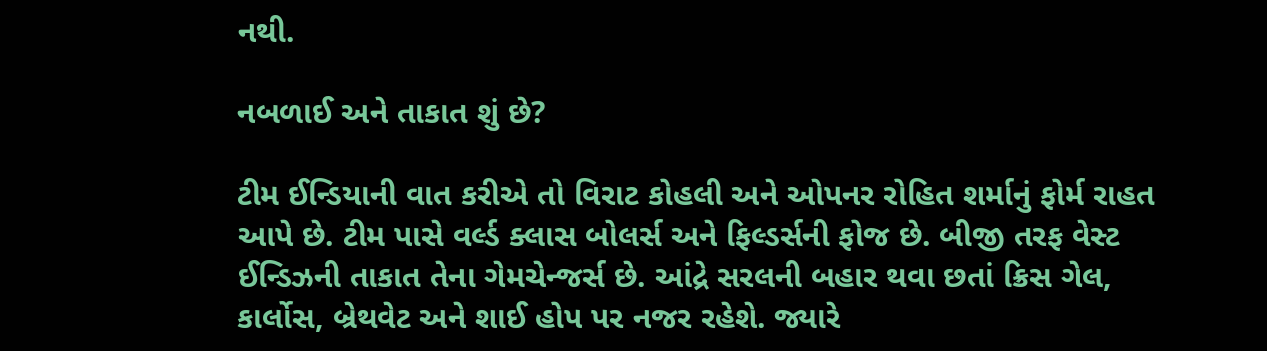નથી.

નબળાઈ અને તાકાત શું છે?

ટીમ ઈન્ડિયાની વાત કરીએ તો વિરાટ કોહલી અને ઓપનર રોહિત શર્માનું ફોર્મ રાહત આપે છે. ટીમ પાસે વર્લ્ડ ક્લાસ બોલર્સ અને ફિલ્ડર્સની ફોજ છે. બીજી તરફ વેસ્ટ ઈન્ડિઝની તાકાત તેના ગેમચેન્જર્સ છે. આંદ્રે સરલની બહાર થવા છતાં ક્રિસ ગેલ, કાર્લોસ, બ્રેથવેટ અને શાઈ હોપ પર નજર રહેશે. જ્યારે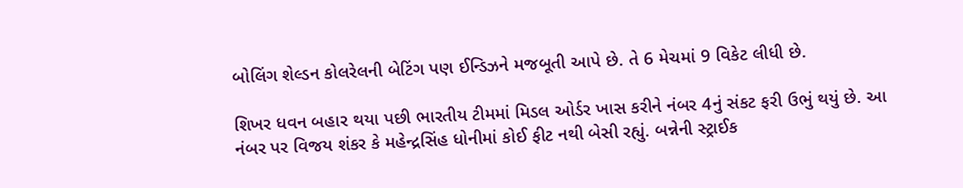બોલિંગ શેલ્ડન કોલરેલની બેટિંગ પણ ઈન્ડિઝને મજબૂતી આપે છે. તે 6 મેચમાં 9 વિકેટ લીધી છે.

શિખર ધવન બહાર થયા પછી ભારતીય ટીમમાં મિડલ ઓર્ડર ખાસ કરીને નંબર 4નું સંકટ ફરી ઉભું થયું છે. આ નંબર પર વિજય શંકર કે મહેન્દ્રસિંહ ધોનીમાં કોઈ ફીટ નથી બેસી રહ્યું. બન્નેની સ્ટ્રાઈક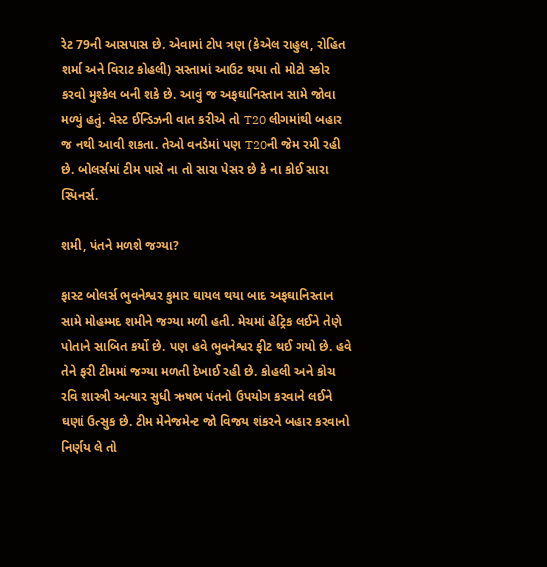રેટ 79ની આસપાસ છે. એવામાં ટોપ ત્રણ (કેએલ રાહુલ, રોહિત શર્મા અને વિરાટ કોહલી) સસ્તામાં આઉટ થયા તો મોટો સ્કોર કરવો મુશ્કેલ બની શકે છે. આવું જ અફઘાનિસ્તાન સામે જોવા મળ્યું હતું. વેસ્ટ ઈન્ડિઝની વાત કરીએ તો T20 લીગમાંથી બહાર જ નથી આવી શકતા. તેઓ વનડેમાં પણ T20ની જેમ રમી રહી છે. બોલર્સમાં ટીમ પાસે ના તો સારા પેસર છે કે ના કોઈ સારા સ્પિનર્સ.

શમી, પંતને મળશે જગ્યા?

ફાસ્ટ બોલર્સ ભુવનેશ્વર કુમાર ઘાયલ થયા બાદ અફઘાનિસ્તાન સામે મોહમ્મદ શમીને જગ્યા મળી હતી. મેચમાં હેટ્રિક લઈને તેણે પોતાને સાબિત કર્યો છે. પણ હવે ભુવનેશ્વર ફીટ થઈ ગયો છે. હવે તેને ફરી ટીમમાં જગ્યા મળતી દેખાઈ રહી છે. કોહલી અને કોચ રવિ શાસ્ત્રી અત્યાર સુધી ઋષભ પંતનો ઉપયોગ કરવાને લઈને ઘણાં ઉત્સુક છે. ટીમ મેનેજમેન્ટ જો વિજય શંકરને બહાર કરવાનો નિર્ણય લે તો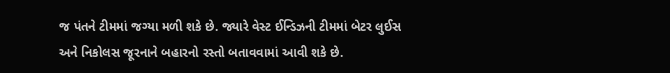જ પંતને ટીમમાં જગ્યા મળી શકે છે. જ્યારે વેસ્ટ ઈન્ડિઝની ટીમમાં બેટર લુઈસ અને નિકોલસ જૂરનાને બહારનો રસ્તો બતાવવામાં આવી શકે છે.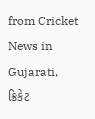from Cricket News in Gujarati, ક્રિકેટ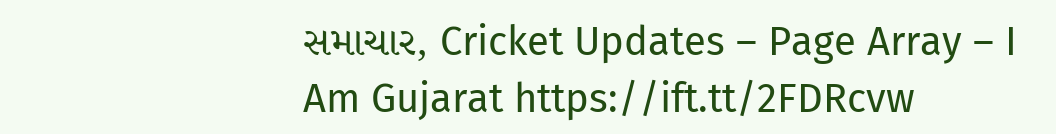સમાચાર, Cricket Updates – Page Array – I Am Gujarat https://ift.tt/2FDRcvw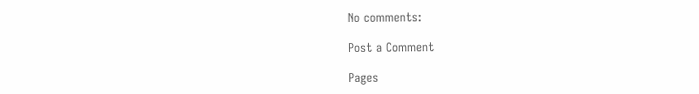No comments:

Post a Comment

Pages